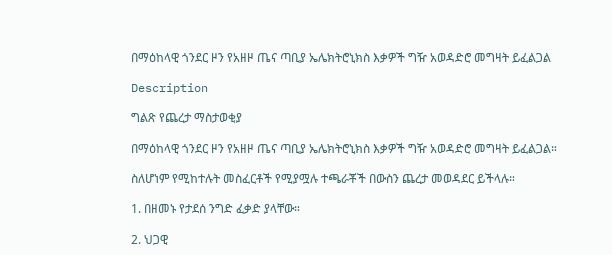በማዕከላዊ ጎንደር ዞን የአዘዞ ጤና ጣቢያ ኤሌክትሮኒክስ እቃዎች ግዥ አወዳድሮ መግዛት ይፈልጋል

Description

ግልጽ የጨረታ ማስታወቂያ

በማዕከላዊ ጎንደር ዞን የአዘዞ ጤና ጣቢያ ኤሌክትሮኒክስ እቃዎች ግዥ አወዳድሮ መግዛት ይፈልጋል።

ስለሆነም የሚከተሉት መስፈርቶች የሚያሟሉ ተጫራቾች በውስን ጨረታ መወዳደር ይችላሉ።

1. በዘመኑ የታደሰ ንግድ ፈቃድ ያላቸው።

2. ህጋዊ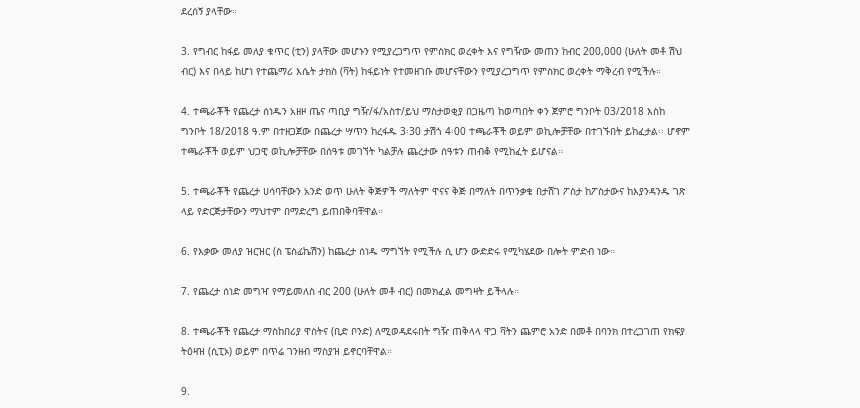ደረሰኝ ያላቸው።

3. የግብር ከፋይ መለያ ቁጥር (ቲን) ያላቸው መሆኑን የሚያረጋግጥ የምስክር ወረቀት እና የግዥው መጠን ከብር 200,000 (ሁለት መቶ ሽህ ብር) እና በላይ ከሆነ የተጨማሪ እሴት ታክስ (ቫት) ከፋይነት የተመዘገቡ መሆናቸውን የሚያረጋግጥ የምስክር ወረቀት ማቅረብ የሚችሉ።

4. ተጫራቾች የጨረታ ሰነዱን አዘዞ ጤና ጣቢያ ግዥ/ፋ/አስተ/ይህ ማስታወቂያ በጋዜጣ ከወጣበት ቀን ጀምሮ ግንቦት 03/2018 እስከ ግንቦት 18/2018 ዓ.ም በተዘጋጀው በጨረታ ሣጥን ከረፋዱ 3፡30 ታሽጎ 4፡00 ተጫራቾች ወይም ወኪሎቻቸው በተገኙበት ይከፈታል፡፡ ሆኖም ተጫራቾች ወይም ህጋዊ ወኪሎቻቸው በሰዓቱ መገኘት ካልቻሉ ጨረታው ሰዓቱን ጠብቆ የሚከፈት ይሆናል።

5. ተጫራቾች የጨረታ ሀሳባቸውን አንድ ወጥ ሁለት ቅጅዎች ማለትም ዋናና ቅጅ በማለት በጥንቃቄ በታሸገ ፖስታ ከፖስታውና ከእያንዳንዱ ገጽ ላይ የድርጅታቸውን ማህተም በማድረግ ይጠበቅባቸዋል።

6. የእቃው መለያ ዝርዝር (ስ ፔስፊኬሽን) ከጨረታ ሰነዱ ማግኘት የሚችሉ ሲ ሆን ውድድሩ የሚካሄደው በሎት ምድብ ነው።

7. የጨረታ ሰነድ መግዣ የማይመለስ ብር 200 (ሁለት መቶ ብር) በመክፈል መግዛት ይችላሉ።

8. ተጫራቾች የጨረታ ማስከበሪያ ዋስትና (ቢድ ቦንድ) ለሚወዳደሩበት ግዥ ጠቅላላ ዋጋ ቫትን ጨምሮ አንድ በመቶ በባንክ በተረጋገጠ የክፍያ ትዕዛዝ (ሲፒኦ) ወይም በጥሬ ገንዘብ ማስያዝ ይኖርባቸዋል።

9.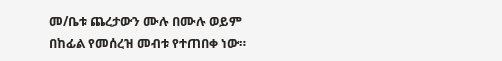መ/ቤቱ ጨረታውን ሙሉ በሙሉ ወይም በከፊል የመሰረዝ መብቱ የተጠበቀ ነው።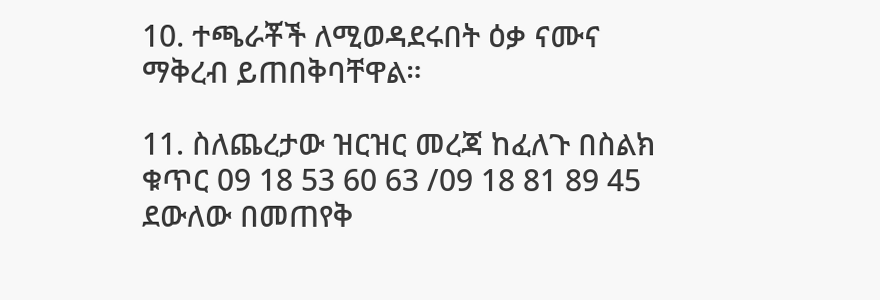10. ተጫራቾች ለሚወዳደሩበት ዕቃ ናሙና ማቅረብ ይጠበቅባቸዋል።

11. ስለጨረታው ዝርዝር መረጃ ከፈለጉ በስልክ ቁጥር 09 18 53 60 63 /09 18 81 89 45 ደውለው በመጠየቅ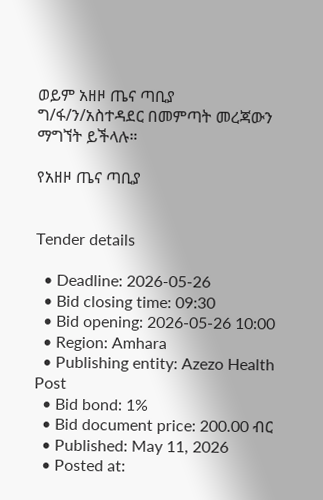ወይም አዘዞ ጤና ጣቢያ ግ/ፋ/ን/አስተዳደር በመምጣት መረጃውን ማግኘት ይችላሉ።

የአዘዞ ጤና ጣቢያ


Tender details

  • Deadline: 2026-05-26
  • Bid closing time: 09:30
  • Bid opening: 2026-05-26 10:00
  • Region: Amhara
  • Publishing entity: Azezo Health Post
  • Bid bond: 1%
  • Bid document price: 200.00 ብር
  • Published: May 11, 2026
  • Posted at: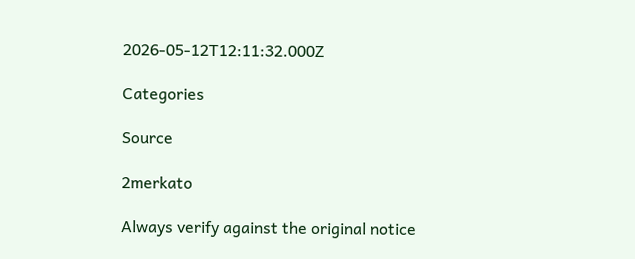2026-05-12T12:11:32.000Z

Categories

Source

2merkato

Always verify against the original notice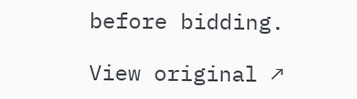before bidding.

View original ↗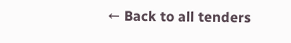← Back to all tenders